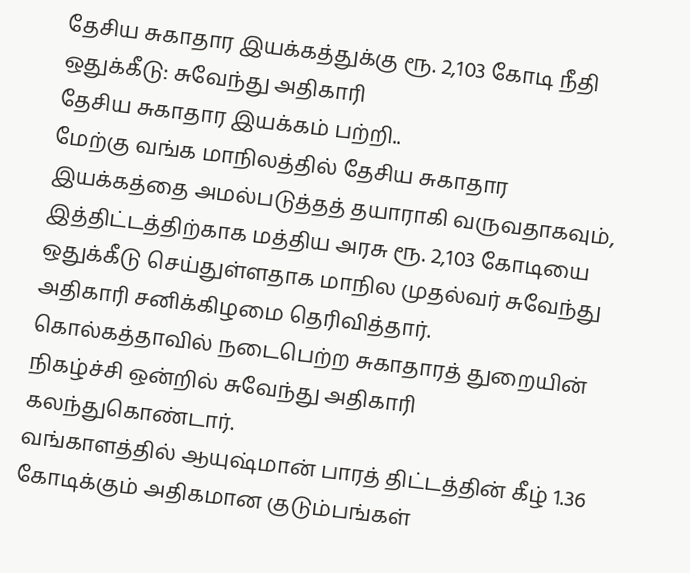தேசிய சுகாதார இயக்கத்துக்கு ரூ. 2,103 கோடி நீதி ஒதுக்கீடு: சுவேந்து அதிகாரி
தேசிய சுகாதார இயக்கம் பற்றி..
மேற்கு வங்க மாநிலத்தில் தேசிய சுகாதார இயக்கத்தை அமல்படுத்தத் தயாராகி வருவதாகவும், இத்திட்டத்திற்காக மத்திய அரசு ரூ. 2,103 கோடியை ஒதுக்கீடு செய்துள்ளதாக மாநில முதல்வர் சுவேந்து அதிகாரி சனிக்கிழமை தெரிவித்தார்.
கொல்கத்தாவில் நடைபெற்ற சுகாதாரத் துறையின் நிகழ்ச்சி ஒன்றில் சுவேந்து அதிகாரி கலந்துகொண்டார்.
வங்காளத்தில் ஆயுஷ்மான் பாரத் திட்டத்தின் கீழ் 1.36 கோடிக்கும் அதிகமான குடும்பங்கள்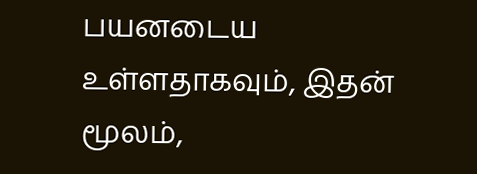பயனடைய உள்ளதாகவும், இதன் மூலம்,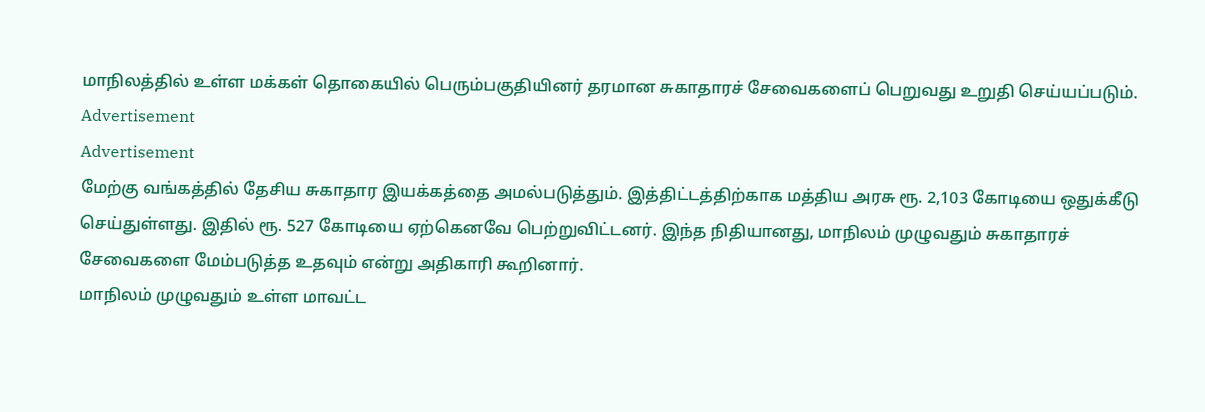மாநிலத்தில் உள்ள மக்கள் தொகையில் பெரும்பகுதியினர் தரமான சுகாதாரச் சேவைகளைப் பெறுவது உறுதி செய்யப்படும்.
Advertisement
Advertisement
மேற்கு வங்கத்தில் தேசிய சுகாதார இயக்கத்தை அமல்படுத்தும். இத்திட்டத்திற்காக மத்திய அரசு ரூ. 2,103 கோடியை ஒதுக்கீடு செய்துள்ளது. இதில் ரூ. 527 கோடியை ஏற்கெனவே பெற்றுவிட்டனர். இந்த நிதியானது, மாநிலம் முழுவதும் சுகாதாரச் சேவைகளை மேம்படுத்த உதவும் என்று அதிகாரி கூறினார்.
மாநிலம் முழுவதும் உள்ள மாவட்ட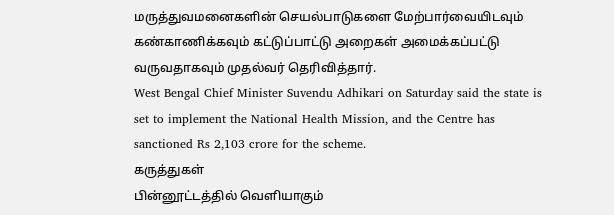மருத்துவமனைகளின் செயல்பாடுகளை மேற்பார்வையிடவும் கண்காணிக்கவும் கட்டுப்பாட்டு அறைகள் அமைக்கப்பட்டு வருவதாகவும் முதல்வர் தெரிவித்தார்.
West Bengal Chief Minister Suvendu Adhikari on Saturday said the state is set to implement the National Health Mission, and the Centre has sanctioned Rs 2,103 crore for the scheme.
கருத்துகள்
பின்னூட்டத்தில் வெளியாகும்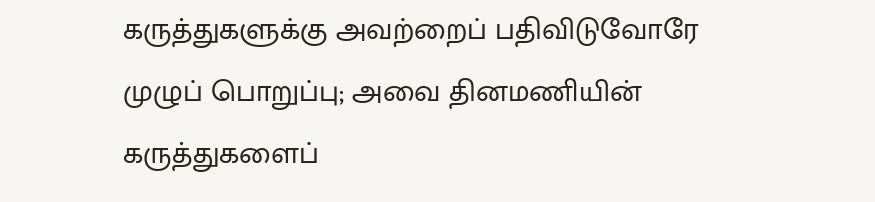கருத்துகளுக்கு அவற்றைப் பதிவிடுவோரே முழுப் பொறுப்பு; அவை தினமணியின் கருத்துகளைப்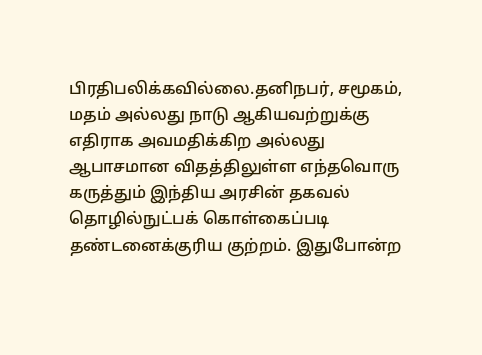பிரதிபலிக்கவில்லை.தனிநபர், சமூகம், மதம் அல்லது நாடு ஆகியவற்றுக்கு எதிராக அவமதிக்கிற அல்லது ஆபாசமான விதத்திலுள்ள எந்தவொரு கருத்தும் இந்திய அரசின் தகவல் தொழில்நுட்பக் கொள்கைப்படி தண்டனைக்குரிய குற்றம். இதுபோன்ற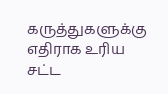கருத்துகளுக்கு எதிராக உரிய சட்ட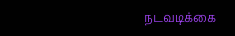நடவடிக்கை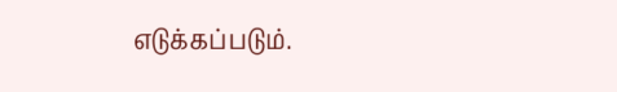எடுக்கப்படும்.